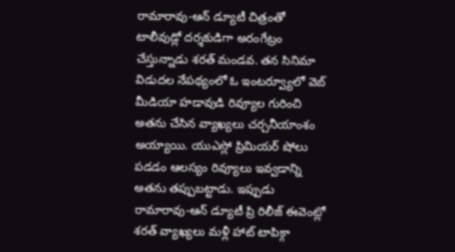రామారావు-ఆన్ డ్యూటీ చిత్రంతో టాలీవుడ్లో దర్శకుడిగా అరంగేట్రం చేస్తున్నాడు శరత్ మండవ. తన సినిమా విడుదల నేపథ్యంలో ఓ ఇంటర్వ్యూలో వెబ్ మీడియా హడావుడి రివ్యూల గురించి అతను చేసిన వ్యాఖ్యలు చర్చనీయాంశం అయ్యాయి. యుఎస్లో ప్రిమియర్ షోలు పడడం ఆలస్యం రివ్యూలు ఇవ్వడాన్ని అతను తప్పుబట్టాడు. ఇప్పుడు రామారావు-ఆన్ డ్యూటీ ప్రి రిలీజ్ ఈవెంట్లో శరత్ వ్యాఖ్యలు మళ్లీ హాట్ టాపిక్గా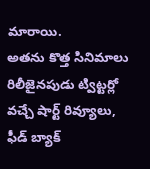మారాయి.
అతను కొత్త సినిమాలు రిలీజైనపుడు ట్విట్టర్లో వచ్చే షార్ట్ రివ్యూలు, ఫీడ్ బ్యాక్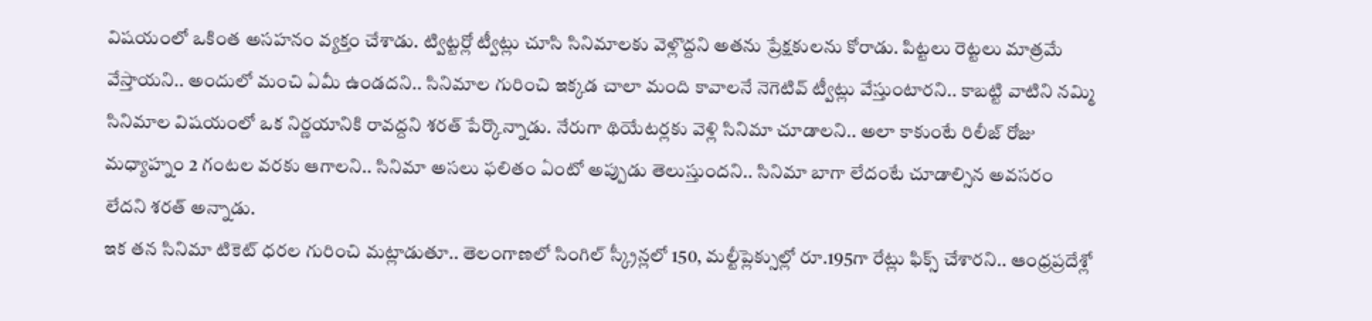విషయంలో ఒకింత అసహనం వ్యక్తం చేశాడు. ట్విట్టర్లో ట్వీట్లు చూసి సినిమాలకు వెళ్లొద్దని అతను ప్రేక్షకులను కోరాడు. పిట్టలు రెట్టలు మాత్రమే వేస్తాయని.. అందులో మంచి ఏమీ ఉండదని.. సినిమాల గురించి ఇక్కడ చాలా మంది కావాలనే నెగెటివ్ ట్వీట్లు వేస్తుంటారని.. కాబట్టి వాటిని నమ్మి సినిమాల విషయంలో ఒక నిర్ణయానికి రావద్దని శరత్ పేర్కొన్నాడు. నేరుగా థియేటర్లకు వెళ్లి సినిమా చూడాలని.. అలా కాకుంటే రిలీజ్ రోజు మధ్యాహ్నం 2 గంటల వరకు ఆగాలని.. సినిమా అసలు ఫలితం ఏంటో అప్పుడు తెలుస్తుందని.. సినిమా బాగా లేదంటే చూడాల్సిన అవసరం లేదని శరత్ అన్నాడు.
ఇక తన సినిమా టికెట్ ధరల గురించి మట్లాడుతూ.. తెలంగాణలో సింగిల్ స్క్రీన్లలో 150, మల్టీప్లెక్సుల్లో రూ.195గా రేట్లు ఫిక్స్ చేశారని.. ఆంధ్రప్రదేశ్లో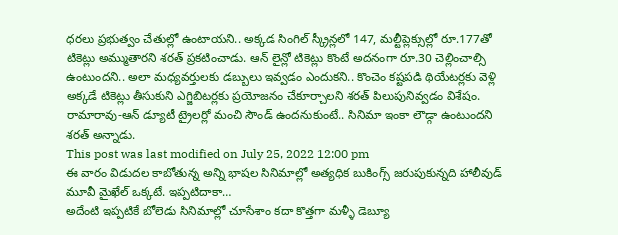ధరలు ప్రభుత్వం చేతుల్లో ఉంటాయని.. అక్కడ సింగిల్ స్క్రీన్లలో 147, మల్టీప్లెక్సుల్లో రూ.177తో టికెట్లు అమ్ముతారని శరత్ ప్రకటించాడు. ఆన్ లైన్లో టికెట్లు కొంటే అదనంగా రూ.30 చెల్లించాల్సి ఉంటుందని.. అలా మధ్యవర్తులకు డబ్బులు ఇవ్వడం ఎందుకని.. కొంచెం కష్టపడి థియేటర్లకు వెళ్లి అక్కడే టికెట్లు తీసుకుని ఎగ్జిబిటర్లకు ప్రయోజనం చేకూర్చాలని శరత్ పిలుపునివ్వడం విశేషం. రామారావు-ఆన్ డ్యూటీ ట్రైలర్లో మంచి సౌండ్ ఉందనుకుంటే.. సినిమా ఇంకా లౌడ్గా ఉంటుందని శరత్ అన్నాడు.
This post was last modified on July 25, 2022 12:00 pm
ఈ వారం విడుదల కాబోతున్న అన్ని భాషల సినిమాల్లో అత్యధిక బుకింగ్స్ జరుపుకున్నది హాలీవుడ్ మూవీ మైఖేల్ ఒక్కటే. ఇప్పటిదాకా…
అదేంటి ఇప్పటికే బోలెడు సినిమాల్లో చూసేశాం కదా కొత్తగా మళ్ళీ డెబ్యూ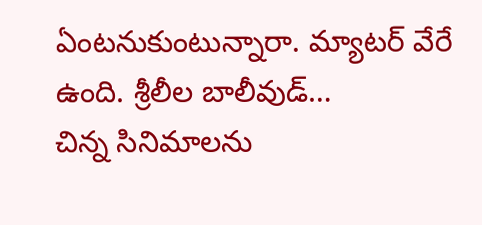ఏంటనుకుంటున్నారా. మ్యాటర్ వేరే ఉంది. శ్రీలీల బాలీవుడ్…
చిన్న సినిమాలను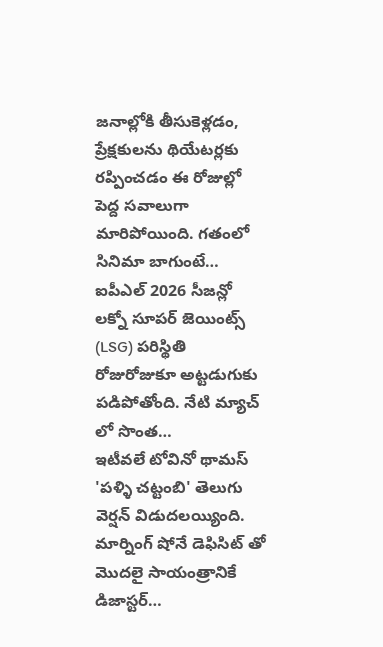జనాల్లోకి తీసుకెళ్లడం, ప్రేక్షకులను థియేటర్లకు రప్పించడం ఈ రోజుల్లో పెద్ద సవాలుగా మారిపోయింది. గతంలో సినిమా బాగుంటే…
ఐపీఎల్ 2026 సీజన్లో లక్నో సూపర్ జెయింట్స్ (LSG) పరిస్థితి రోజురోజుకూ అట్టడుగుకు పడిపోతోంది. నేటి మ్యాచ్ లో సొంత…
ఇటీవలే టోవినో థామస్ 'పళ్ళి చట్టంబి' తెలుగు వెర్షన్ విడుదలయ్యింది. మార్నింగ్ షోనే డెఫిసిట్ తో మొదలై సాయంత్రానికే డిజాస్టర్…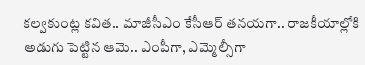కల్వకుంట్ల కవిత.. మాజీసీఎం కేసీఆర్ తనయగా.. రాజకీయాల్లోకి అడుగు పెట్టిన ఆమె.. ఎంపీగా, ఎమ్మెల్సీగా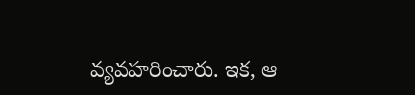వ్యవహరించారు. ఇక, ఆ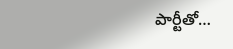పార్టీతో…